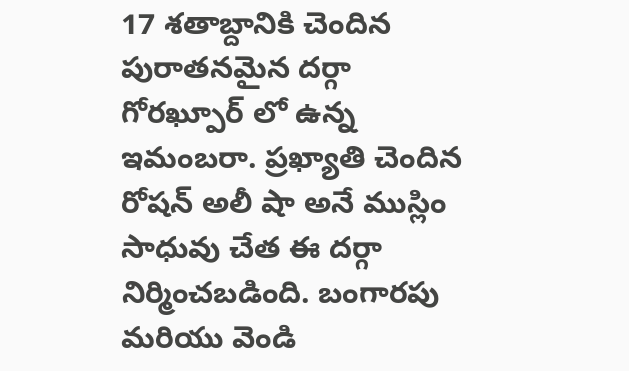17 శతాబ్దానికి చెందిన పురాతనమైన దర్గా గోరఖ్పూర్ లో ఉన్న ఇమంబరా. ప్రఖ్యాతి చెందిన రోషన్ అలీ షా అనే ముస్లిం సాధువు చేత ఈ దర్గా నిర్మించబడింది. బంగారపు మరియు వెండి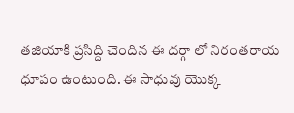తజియాకి ప్రసిద్ది చెందిన ఈ దర్గా లో నిరంతరాయ ధూపం ఉంటుంది. ఈ సాధువు యొక్క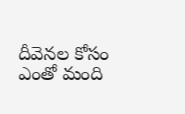దీవెనల కోసం ఎంతో మంది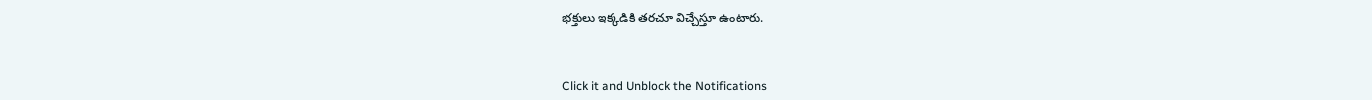భక్తులు ఇక్కడికి తరచూ విచ్చేస్తూ ఉంటారు.



Click it and Unblock the Notifications